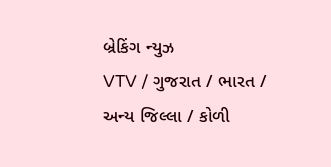બ્રેકિંગ ન્યુઝ
VTV / ગુજરાત / ભારત / અન્ય જિલ્લા / કોળી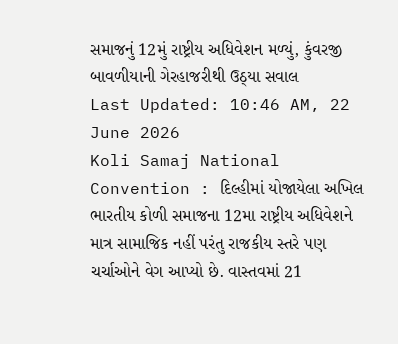સમાજનું 12મું રાષ્ટ્રીય અધિવેશન મળ્યું, કુંવરજી બાવળીયાની ગેરહાજરીથી ઉઠ્યા સવાલ
Last Updated: 10:46 AM, 22 June 2026
Koli Samaj National Convention : દિલ્હીમાં યોજાયેલા અખિલ ભારતીય કોળી સમાજના 12મા રાષ્ટ્રીય અધિવેશને માત્ર સામાજિક નહીં પરંતુ રાજકીય સ્તરે પણ ચર્ચાઓને વેગ આપ્યો છે. વાસ્તવમાં 21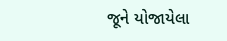જૂને યોજાયેલા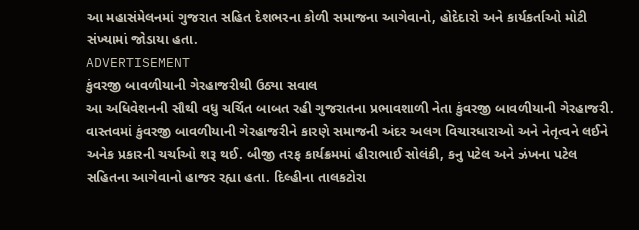આ મહાસંમેલનમાં ગુજરાત સહિત દેશભરના કોળી સમાજના આગેવાનો, હોદેદારો અને કાર્યકર્તાઓ મોટી સંખ્યામાં જોડાયા હતા.
ADVERTISEMENT
કુંવરજી બાવળીયાની ગેરહાજરીથી ઉઠ્યા સવાલ
આ અધિવેશનની સૌથી વધુ ચર્ચિત બાબત રહી ગુજરાતના પ્રભાવશાળી નેતા કુંવરજી બાવળીયાની ગેરહાજરી. વાસ્તવમાં કુંવરજી બાવળીયાની ગેરહાજરીને કારણે સમાજની અંદર અલગ વિચારધારાઓ અને નેતૃત્વને લઈને અનેક પ્રકારની ચર્ચાઓ શરૂ થઈ. બીજી તરફ કાર્યક્રમમાં હીરાભાઈ સોલંકી, કનુ પટેલ અને ઝંખના પટેલ સહિતના આગેવાનો હાજર રહ્યા હતા. દિલ્હીના તાલકટોરા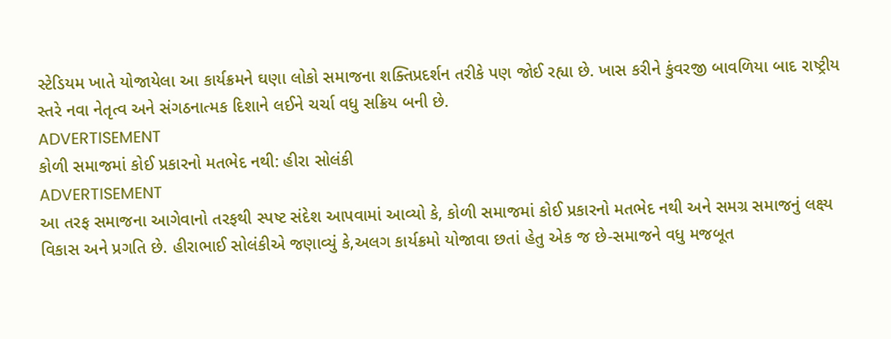સ્ટેડિયમ ખાતે યોજાયેલા આ કાર્યક્રમને ઘણા લોકો સમાજના શક્તિપ્રદર્શન તરીકે પણ જોઈ રહ્યા છે. ખાસ કરીને કુંવરજી બાવળિયા બાદ રાષ્ટ્રીય સ્તરે નવા નેતૃત્વ અને સંગઠનાત્મક દિશાને લઈને ચર્ચા વધુ સક્રિય બની છે.
ADVERTISEMENT
કોળી સમાજમાં કોઈ પ્રકારનો મતભેદ નથી: હીરા સોલંકી
ADVERTISEMENT
આ તરફ સમાજના આગેવાનો તરફથી સ્પષ્ટ સંદેશ આપવામાં આવ્યો કે, કોળી સમાજમાં કોઈ પ્રકારનો મતભેદ નથી અને સમગ્ર સમાજનું લક્ષ્ય વિકાસ અને પ્રગતિ છે. હીરાભાઈ સોલંકીએ જણાવ્યું કે,અલગ કાર્યક્રમો યોજાવા છતાં હેતુ એક જ છે-સમાજને વધુ મજબૂત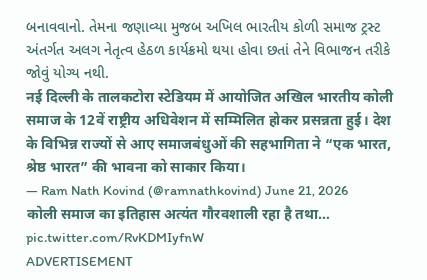બનાવવાનો. તેમના જણાવ્યા મુજબ અખિલ ભારતીય કોળી સમાજ ટ્રસ્ટ અંતર્ગત અલગ નેતૃત્વ હેઠળ કાર્યક્રમો થયા હોવા છતાં તેને વિભાજન તરીકે જોવું યોગ્ય નથી.
नई दिल्ली के तालकटोरा स्टेडियम में आयोजित अखिल भारतीय कोली समाज के 12वें राष्ट्रीय अधिवेशन में सम्मिलित होकर प्रसन्नता हुई। देश के विभिन्न राज्यों से आए समाजबंधुओं की सहभागिता ने “एक भारत, श्रेष्ठ भारत” की भावना को साकार किया।
— Ram Nath Kovind (@ramnathkovind) June 21, 2026
कोली समाज का इतिहास अत्यंत गौरवशाली रहा है तथा… pic.twitter.com/RvKDMIyfnW
ADVERTISEMENT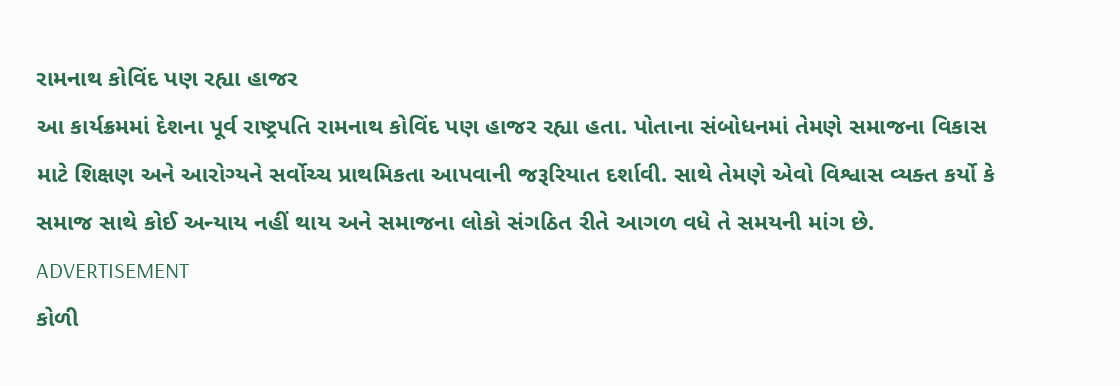રામનાથ કોવિંદ પણ રહ્યા હાજર
આ કાર્યક્રમમાં દેશના પૂર્વ રાષ્ટ્રપતિ રામનાથ કોવિંદ પણ હાજર રહ્યા હતા. પોતાના સંબોધનમાં તેમણે સમાજના વિકાસ માટે શિક્ષણ અને આરોગ્યને સર્વોચ્ચ પ્રાથમિકતા આપવાની જરૂરિયાત દર્શાવી. સાથે તેમણે એવો વિશ્વાસ વ્યક્ત કર્યો કે સમાજ સાથે કોઈ અન્યાય નહીં થાય અને સમાજના લોકો સંગઠિત રીતે આગળ વધે તે સમયની માંગ છે.
ADVERTISEMENT
કોળી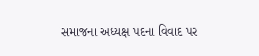સમાજના અધ્યક્ષ પદના વિવાદ પર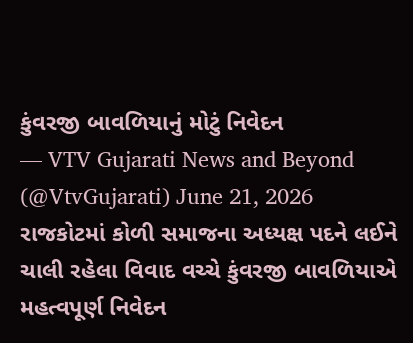કુંવરજી બાવળિયાનું મોટું નિવેદન
— VTV Gujarati News and Beyond (@VtvGujarati) June 21, 2026
રાજકોટમાં કોળી સમાજના અધ્યક્ષ પદને લઈને ચાલી રહેલા વિવાદ વચ્ચે કુંવરજી બાવળિયાએ મહત્વપૂર્ણ નિવેદન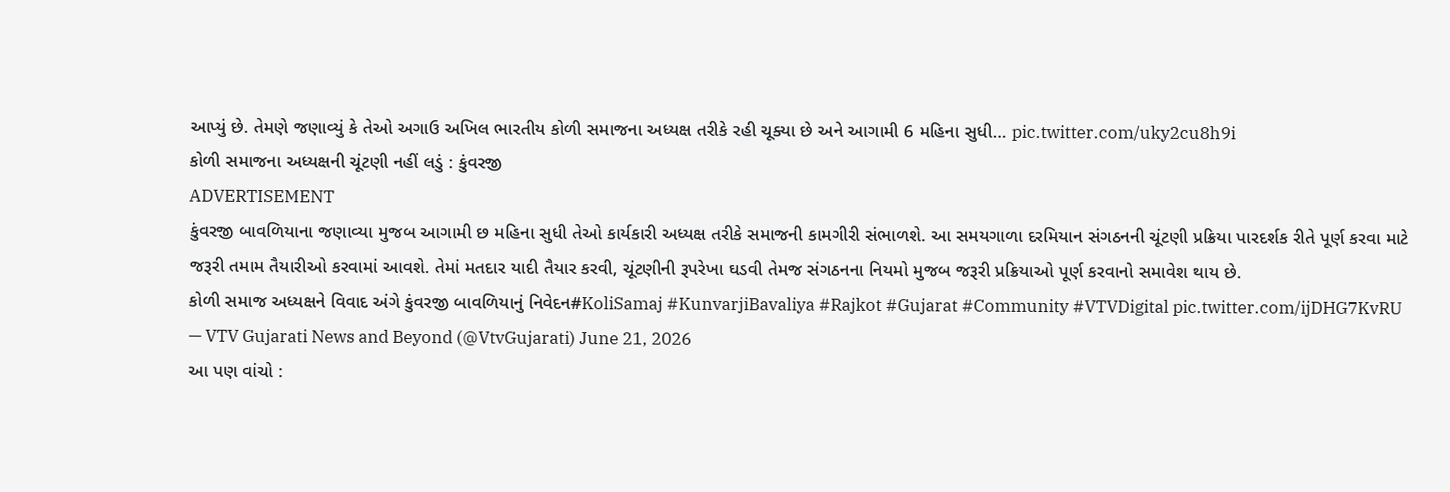આપ્યું છે. તેમણે જણાવ્યું કે તેઓ અગાઉ અખિલ ભારતીય કોળી સમાજના અધ્યક્ષ તરીકે રહી ચૂક્યા છે અને આગામી 6 મહિના સુધી… pic.twitter.com/uky2cu8h9i
કોળી સમાજના અધ્યક્ષની ચૂંટણી નહીં લડું : કુંવરજી
ADVERTISEMENT
કુંવરજી બાવળિયાના જણાવ્યા મુજબ આગામી છ મહિના સુધી તેઓ કાર્યકારી અધ્યક્ષ તરીકે સમાજની કામગીરી સંભાળશે. આ સમયગાળા દરમિયાન સંગઠનની ચૂંટણી પ્રક્રિયા પારદર્શક રીતે પૂર્ણ કરવા માટે જરૂરી તમામ તૈયારીઓ કરવામાં આવશે. તેમાં મતદાર યાદી તૈયાર કરવી, ચૂંટણીની રૂપરેખા ઘડવી તેમજ સંગઠનના નિયમો મુજબ જરૂરી પ્રક્રિયાઓ પૂર્ણ કરવાનો સમાવેશ થાય છે.
કોળી સમાજ અધ્યક્ષને વિવાદ અંગે કુંવરજી બાવળિયાનું નિવેદન#KoliSamaj #KunvarjiBavaliya #Rajkot #Gujarat #Community #VTVDigital pic.twitter.com/ijDHG7KvRU
— VTV Gujarati News and Beyond (@VtvGujarati) June 21, 2026
આ પણ વાંચો :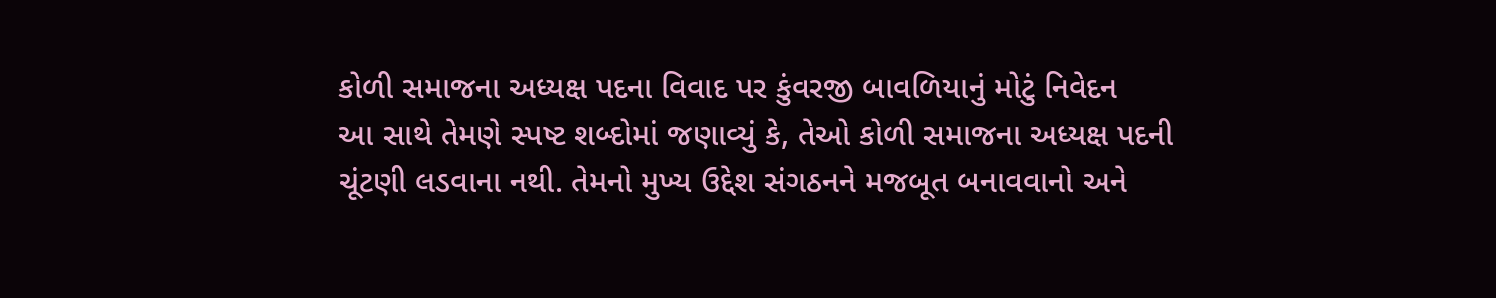કોળી સમાજના અધ્યક્ષ પદના વિવાદ પર કુંવરજી બાવળિયાનું મોટું નિવેદન
આ સાથે તેમણે સ્પષ્ટ શબ્દોમાં જણાવ્યું કે, તેઓ કોળી સમાજના અધ્યક્ષ પદની ચૂંટણી લડવાના નથી. તેમનો મુખ્ય ઉદ્દેશ સંગઠનને મજબૂત બનાવવાનો અને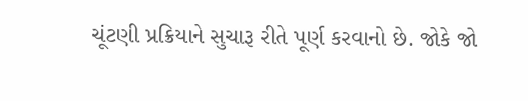ચૂંટણી પ્રક્રિયાને સુચારૂ રીતે પૂર્ણ કરવાનો છે. જોકે જો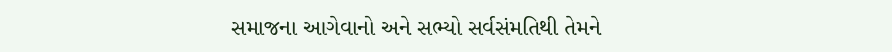સમાજના આગેવાનો અને સભ્યો સર્વસંમતિથી તેમને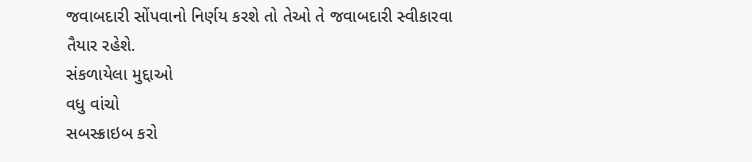જવાબદારી સોંપવાનો નિર્ણય કરશે તો તેઓ તે જવાબદારી સ્વીકારવા તૈયાર રહેશે.
સંકળાયેલા મુદ્દાઓ
વધુ વાંચો
સબસ્ક્રાઇબ કરો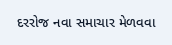દરરોજ નવા સમાચાર મેળવવા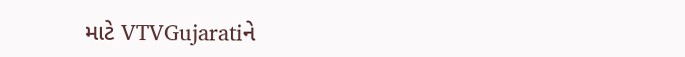માટે VTVGujaratiને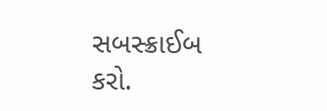સબસ્ક્રાઈબ કરો.